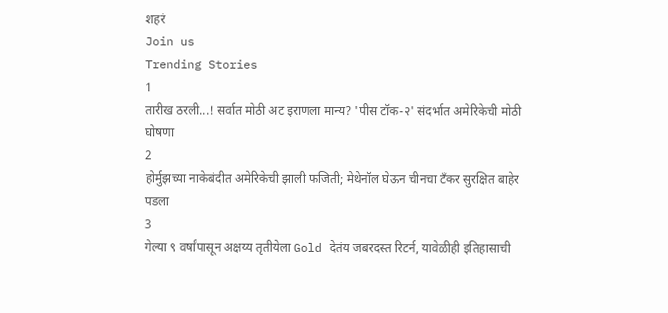शहरं
Join us
Trending Stories
1
तारीख ठरली...! सर्वात मोठी अट इराणला मान्य? 'पीस टॉक-२' संदर्भात अमेरिकेची मोठी घोषणा
2
होर्मुझच्या नाकेबंदीत अमेरिकेची झाली फजिती; मेथेनॉल घेऊन चीनचा टँकर सुरक्षित बाहेर पडला
3
गेल्या ९ वर्षांपासून अक्षय्य तृतीयेला Gold देतंय जबरदस्त रिटर्न, यावेळीही इतिहासाची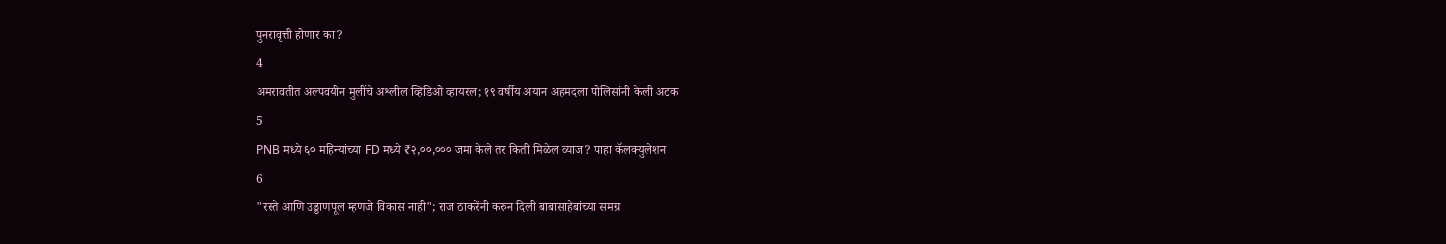पुनरावृत्ती होणार का?
4
अमरावतीत अल्पवयीन मुलींचे अश्लील व्हिडिओ व्हायरल; १९ वर्षीय अयान अहमदला पोलिसांनी केली अटक
5
PNB मध्ये ६० महिन्यांच्या FD मध्ये ₹२,००,००० जमा केले तर किती मिळेल व्याज? पाहा कॅलक्युलेशन
6
"रस्ते आणि उड्डाणपूल म्हणजे विकास नाही"; राज ठाकरेंनी करुन दिली बाबासाहेबांच्या समग्र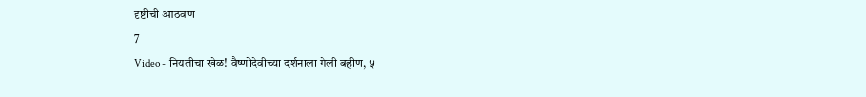दृष्टीची आठवण
7
Video - नियतीचा खेळ! वैष्णोदेवीच्या दर्शनाला गेली बहीण, ५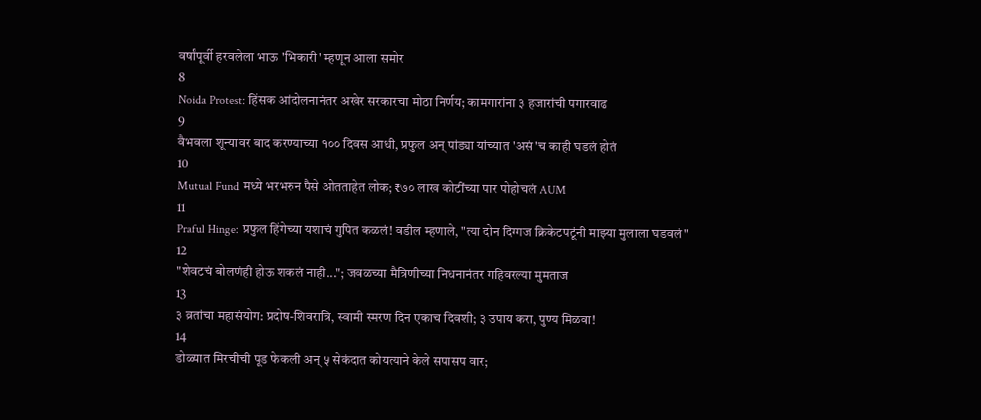वर्षांपूर्वी हरवलेला भाऊ 'भिकारी' म्हणून आला समोर
8
Noida Protest: हिंसक आंदोलनानंतर अखेर सरकारचा मोठा निर्णय; कामगारांना ३ हजारांची पगारवाढ
9
वैभवला शून्यावर बाद करण्याच्या १०० दिवस आधी, प्रफुल अन् पांड्या यांच्यात 'असं'च काही घडलं होतं
10
Mutual Fund मध्ये भरभरुन पैसे ओतताहेत लोक; ₹७० लाख कोटींच्या पार पोहोचलं AUM
11
Praful Hinge: प्रफुल हिंगेच्या यशाचं गुपित कळलं! वडील म्हणाले, "त्या दोन दिग्गज क्रिकेटपटूंनी माझ्या मुलाला घडवलं"
12
"शेवटचं बोलणंही होऊ शकलं नाही..."; जवळच्या मैत्रिणीच्या निधनानंतर गहिवरल्या मुमताज
13
३ व्रतांचा महासंयोग: प्रदोष-शिवरात्रि, स्वामी स्मरण दिन एकाच दिवशी; ३ उपाय करा, पुण्य मिळवा!
14
डोळ्यात मिरचीची पूड फेकली अन् ५ सेकंदात कोयत्याने केले सपासप वार;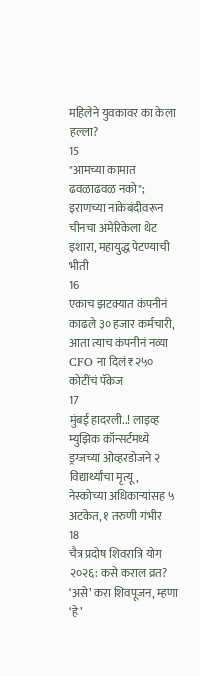महिलेने युवकावर का केला हल्ला?
15
"आमच्या कामात ढवळाढवळ नको"; इराणच्या नाकेबंदीवरून चीनचा अमेरिकेला थेट इशारा, महायुद्ध पेटण्याची भीती
16
एकाच झटक्यात कंपनीनं काढले ३० हजार कर्मचारी, आता त्याच कंपनीनं नव्या CFO ना दिलं ₹२५० कोटींचं पॅकेज
17
मुंबई हादरली..! लाइव्ह म्युझिक कॉन्सर्टमध्ये ड्रग्जच्या ओव्हरडोजने २ विद्यार्थ्यांचा मृत्यू, नेस्कोच्या अधिकाऱ्यांसह ५ अटकेत, १ तरुणी गंभीर
18
चैत्र प्रदोष शिवरात्रि योग २०२६: कसे कराल व्रत? ‘असे’ करा शिवपूजन, म्हणा ‘हे’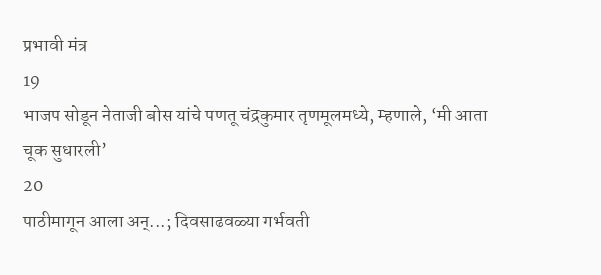प्रभावी मंत्र
19
भाजप सोडून नेताजी बोस यांचे पणतू चंद्रकुमार तृणमूलमध्ये, म्हणाले, ‘मी आता चूक सुधारली’
20
पाठीमागून आला अन्...; दिवसाढवळ्या गर्भवती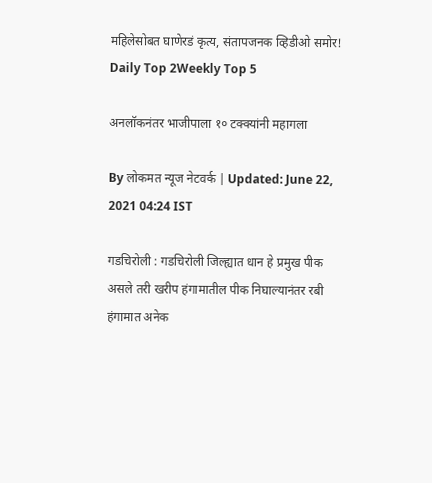महिलेसोबत घाणेरडं कृत्य, संतापजनक व्हिडीओ समोर!
Daily Top 2Weekly Top 5

अनलॉकनंतर भाजीपाला १० टक्क्यांनी महागला

By लोकमत न्यूज नेटवर्क | Updated: June 22, 2021 04:24 IST

गडचिरोली : गडचिरोली जिल्ह्यात धान हे प्रमुख पीक असले तरी खरीप हंगामातील पीक निघाल्यानंतर रबी हंगामात अनेक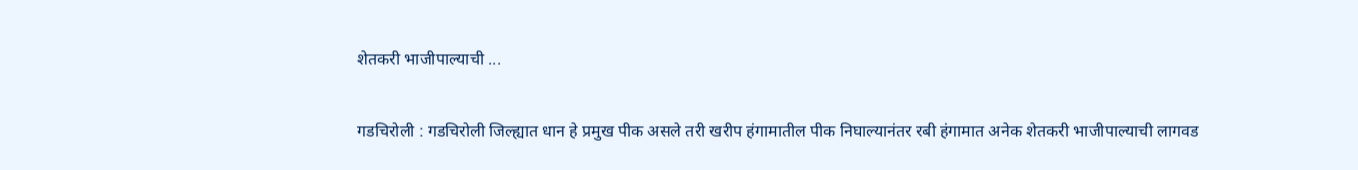शेतकरी भाजीपाल्याची ...

गडचिरोली : गडचिरोली जिल्ह्यात धान हे प्रमुख पीक असले तरी खरीप हंगामातील पीक निघाल्यानंतर रबी हंगामात अनेक शेतकरी भाजीपाल्याची लागवड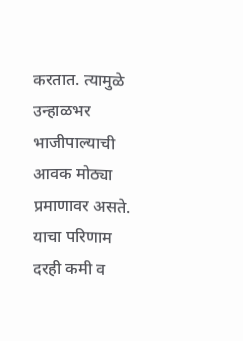करतात. त्यामुळे उन्हाळभर भाजीपाल्याची आवक मोठ्या प्रमाणावर असते. याचा परिणाम दरही कमी व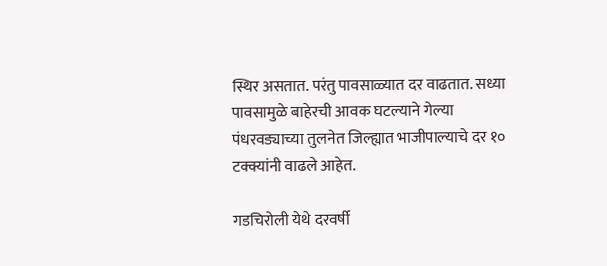स्थिर असतात. परंतु पावसाळ्यात दर वाढतात. सध्या पावसामुळे बाहेरची आवक घटल्याने गेल्या पंधरवड्याच्या तुलनेत जिल्ह्यात भाजीपाल्याचे दर १० टक्क्यांनी वाढले आहेत.

गडचिरोली येथे दरवर्षी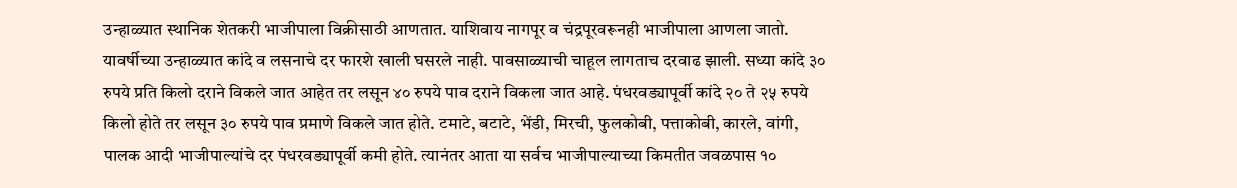उन्हाळ्यात स्थानिक शेतकरी भाजीपाला विक्रीसाठी आणतात. याशिवाय नागपूर व चंद्रपूरवरूनही भाजीपाला आणला जातो. यावर्षीच्या उन्हाळ्यात कांदे व लसनाचे दर फारशे खाली घसरले नाही. पावसाळ्याची चाहूल लागताच दरवाढ झाली. सध्या कांदे ३० रुपये प्रति किलो दराने विकले जात आहेत तर लसून ४० रुपये पाव दराने विकला जात आहे. पंधरवड्यापूर्वी कांदे २० ते २५ रुपये किलो होते तर लसून ३० रुपये पाव प्रमाणे विकले जात होते. टमाटे, बटाटे, भेंडी, मिरची, फुलकोबी, पत्ताकोबी, कारले, वांगी, पालक आदी भाजीपाल्यांचे दर पंधरवड्यापूर्वी कमी होते. त्यानंतर आता या सर्वच भाजीपाल्याच्या किमतीत जवळपास १०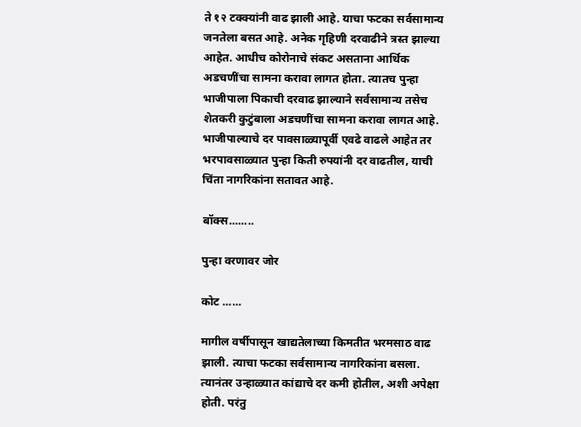ते १२ टक्क्यांनी वाढ झाली आहे. याचा फटका सर्वसामान्य जनतेला बसत आहे. अनेक गृहिणी दरवाढीने त्रस्त झाल्या आहेत. आधीच कोरोनाचे संकट असताना आर्थिक अडचणींचा सामना करावा लागत होता. त्यातच पुन्हा भाजीपाला पिकाची दरवाढ झाल्याने सर्वसामान्य तसेच शेतकरी कुटुंबाला अडचणींचा सामना करावा लागत आहे. भाजीपाल्याचे दर पावसाळ्यापूर्वी एवढे वाढले आहेत तर भरपावसाळ्यात पुन्हा किती रुपयांनी दर वाढतील, याची चिंता नागरिकांना सतावत आहे.

बॉक्स........

पुन्हा वरणावर जोर

कोट ......

मागील वर्षीपासून खाद्यतेलाच्या किमतीत भरमसाठ वाढ झाली. त्याचा फटका सर्वसामान्य नागरिकांना बसला. त्यानंतर उन्हाळ्यात कांद्याचे दर कमी होतील, अशी अपेक्षा होती. परंतु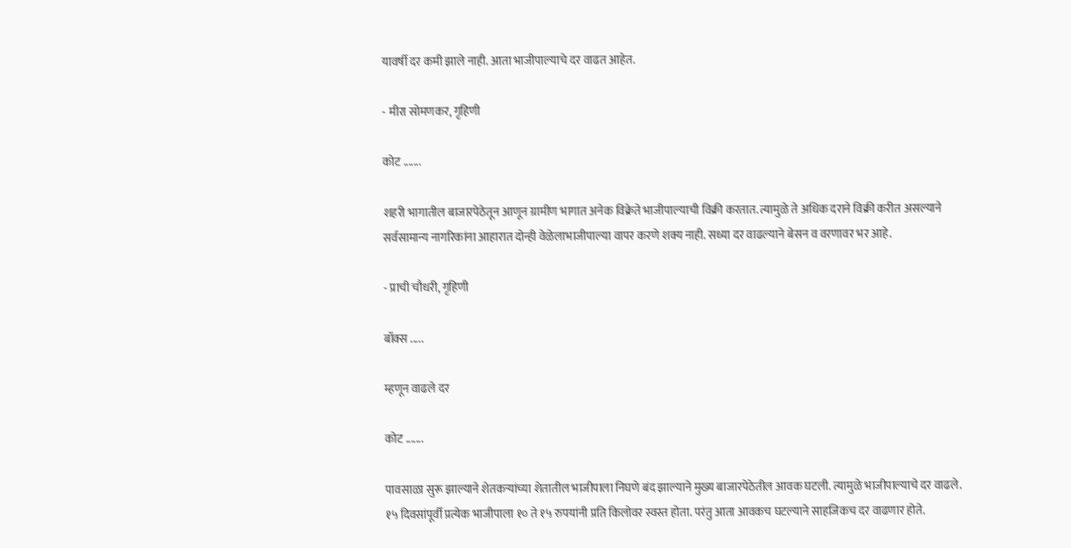यावर्षी दर कमी झाले नाही. आता भाजीपाल्याचे दर वाढत आहेत.

- मीरा सोमणकर, गृहिणी

कोट .......

शहरी भागातील बाजारपेठेतून आणून ग्रामीण भागात अनेक विक्रेते भाजीपाल्याची विक्री करतात. त्यामुळे ते अधिक दराने विक्री करीत असल्याने सर्वसामान्य नागरिकांना आहारात दोन्ही वेळेलाभाजीपाल्या वापर करणे शक्य नाही. सध्या दर वाढल्याने बेसन व वरणावर भर आहे.

- प्राची चौधरी, गृहिणी

बॉक्स .....

म्हणून वाढले दर

कोट .......

पावसाळा सुरू झाल्याने शेतकऱ्यांच्या शेतातील भाजीपाला निघणे बंद झाल्याने मुख्य बाजारपेठेतील आवक घटली. त्यामुळे भाजीपाल्याचे दर वाढले. १५ दिवसांपूर्वी प्रत्येक भाजीपाला १० ते १५ रुपयांनी प्रति किलोवर स्वस्त होता. परंतु आता आवकच घटल्याने साहजिकच दर वाढणार होते.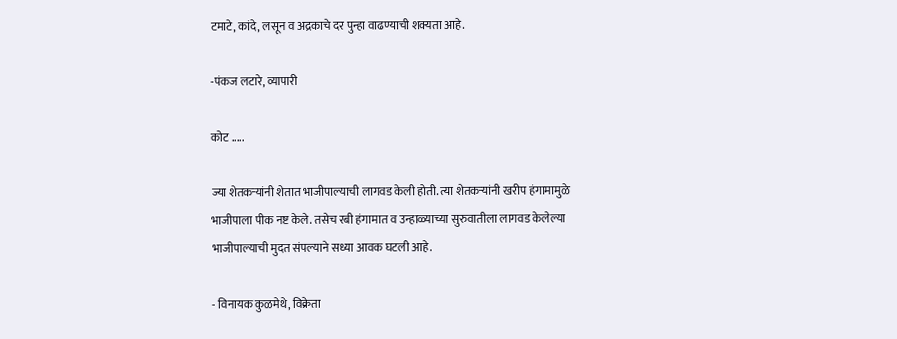टमाटे, कांदे, लसून व अद्रकाचे दर पुन्हा वाढण्याची शक्यता आहे.

-पंकज लटारे, व्यापारी

कोट .....

ज्या शेतकऱ्यांनी शेतात भाजीपाल्याची लागवड केली होती. त्या शेतकऱ्यांनी खरीप हंगामामुळे भाजीपाला पीक नष्ट केले. तसेच रबी हंगामात व उन्हाळ्याच्या सुरुवातीला लागवड केलेल्या भाजीपाल्याची मुदत संपल्याने सध्या आवक घटली आहे.

- विनायक कुळमेथे, विक्रेता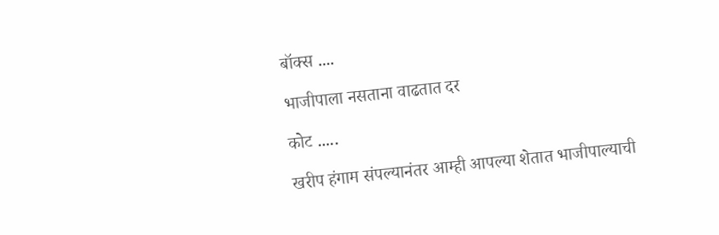बॉक्स ....

भाजीपाला नसताना वाढतात दर

कोट .....

खरीप हंगाम संपल्यानंतर आम्ही आपल्या शेतात भाजीपाल्याची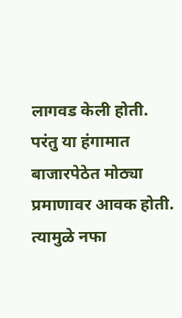लागवड केली होती. परंतु या हंगामात बाजारपेठेत मोठ्या प्रमाणावर आवक होती. त्यामुळे नफा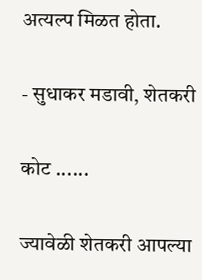अत्यल्प मिळत होता.

- सुधाकर मडावी, शेतकरी

कोट ......

ज्यावेळी शेतकरी आपल्या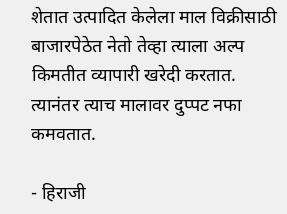शेतात उत्पादित केलेला माल विक्रीसाठी बाजारपेठेत नेतो तेव्हा त्याला अल्प किमतीत व्यापारी खरेदी करतात. त्यानंतर त्याच मालावर दुप्पट नफा कमवतात.

- हिराजी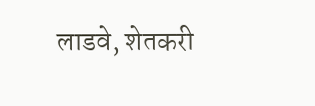लाडवे, शेतकरी